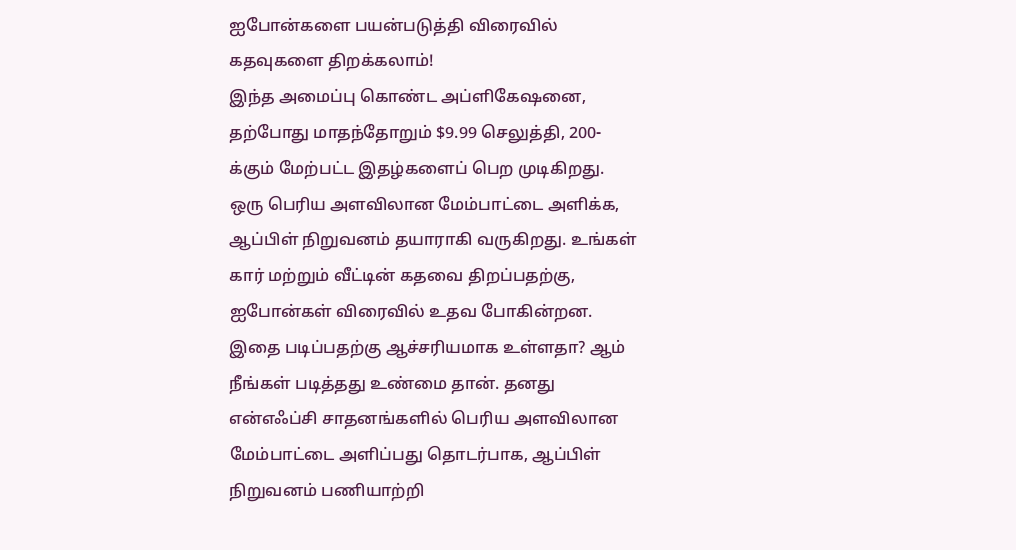ஐபோன்களை பயன்படுத்தி விரைவில் கதவுகளை திறக்கலாம்!
இந்த அமைப்பு கொண்ட அப்ளிகேஷனை, தற்போது மாதந்தோறும் $9.99 செலுத்தி, 200-க்கும் மேற்பட்ட இதழ்களைப் பெற முடிகிறது.
ஒரு பெரிய அளவிலான மேம்பாட்டை அளிக்க, ஆப்பிள் நிறுவனம் தயாராகி வருகிறது. உங்கள் கார் மற்றும் வீட்டின் கதவை திறப்பதற்கு, ஐபோன்கள் விரைவில் உதவ போகின்றன. இதை படிப்பதற்கு ஆச்சரியமாக உள்ளதா? ஆம் நீங்கள் படித்தது உண்மை தான். தனது என்எஃப்சி சாதனங்களில் பெரிய அளவிலான மேம்பாட்டை அளிப்பது தொடர்பாக, ஆப்பிள் நிறுவனம் பணியாற்றி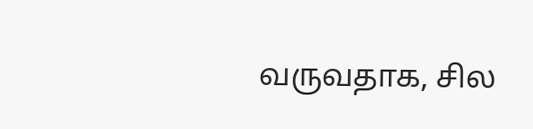வருவதாக, சில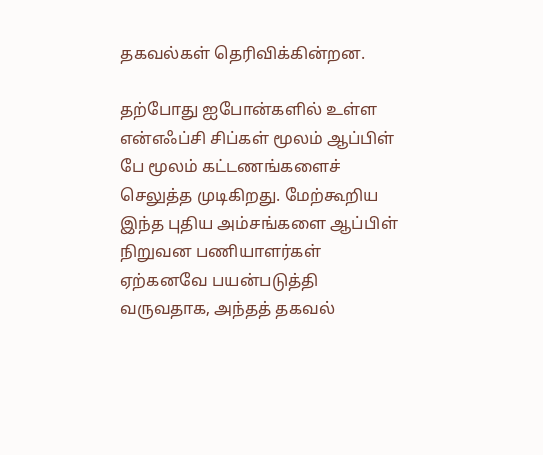தகவல்கள் தெரிவிக்கின்றன.

தற்போது ஐபோன்களில் உள்ள என்எஃப்சி சிப்கள் மூலம் ஆப்பிள் பே மூலம் கட்டணங்களைச் செலுத்த முடிகிறது. மேற்கூறிய இந்த புதிய அம்சங்களை ஆப்பிள் நிறுவன பணியாளர்கள் ஏற்கனவே பயன்படுத்தி வருவதாக, அந்தத் தகவல்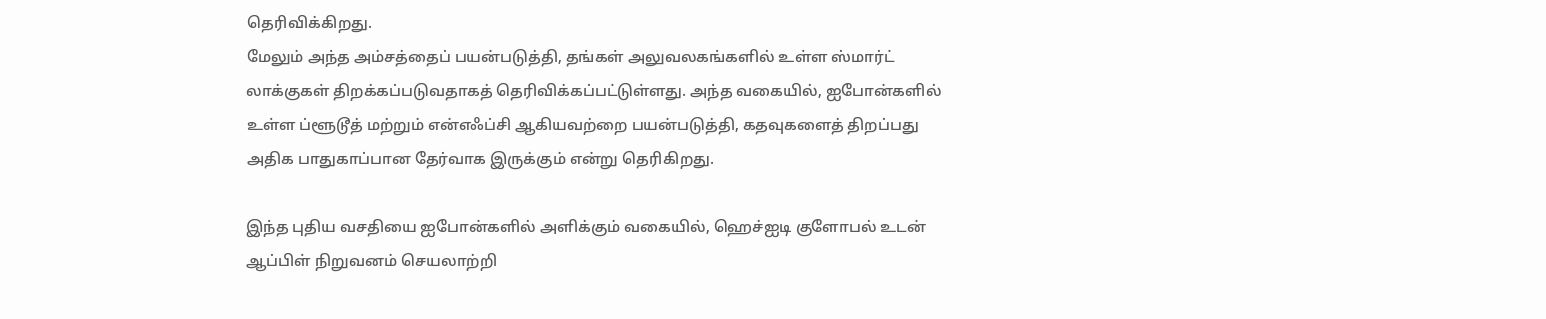தெரிவிக்கிறது.
மேலும் அந்த அம்சத்தைப் பயன்படுத்தி, தங்கள் அலுவலகங்களில் உள்ள ஸ்மார்ட் லாக்குகள் திறக்கப்படுவதாகத் தெரிவிக்கப்பட்டுள்ளது. அந்த வகையில், ஐபோன்களில் உள்ள ப்ளூடூத் மற்றும் என்எஃப்சி ஆகியவற்றை பயன்படுத்தி, கதவுகளைத் திறப்பது அதிக பாதுகாப்பான தேர்வாக இருக்கும் என்று தெரிகிறது.

இந்த புதிய வசதியை ஐபோன்களில் அளிக்கும் வகையில், ஹெச்ஐடி குளோபல் உடன் ஆப்பிள் நிறுவனம் செயலாற்றி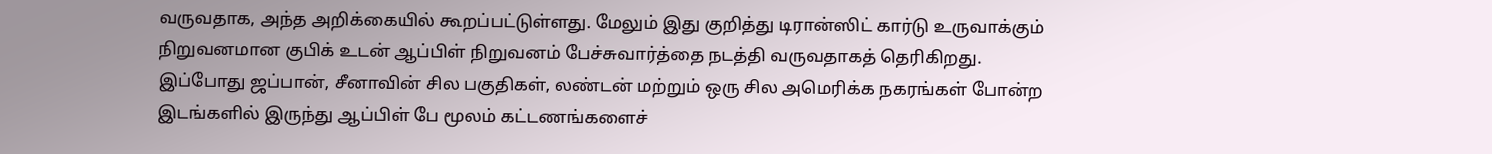வருவதாக, அந்த அறிக்கையில் கூறப்பட்டுள்ளது. மேலும் இது குறித்து டிரான்ஸிட் கார்டு உருவாக்கும் நிறுவனமான குபிக் உடன் ஆப்பிள் நிறுவனம் பேச்சுவார்த்தை நடத்தி வருவதாகத் தெரிகிறது.
இப்போது ஜப்பான், சீனாவின் சில பகுதிகள், லண்டன் மற்றும் ஒரு சில அமெரிக்க நகரங்கள் போன்ற இடங்களில் இருந்து ஆப்பிள் பே மூலம் கட்டணங்களைச்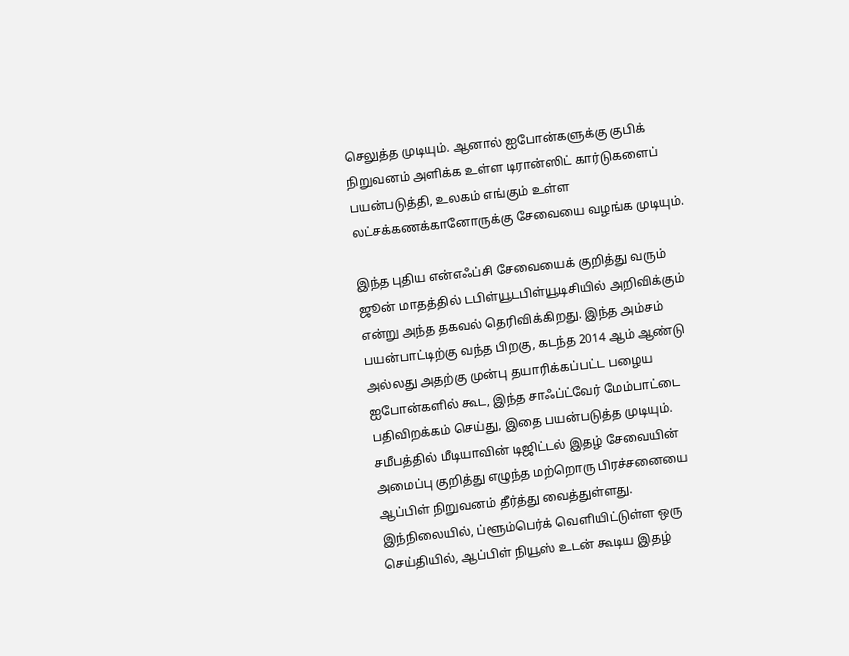செலுத்த முடியும். ஆனால் ஐபோன்களுக்கு குபிக் நிறுவனம் அளிக்க உள்ள டிரான்ஸிட் கார்டுகளைப் பயன்படுத்தி, உலகம் எங்கும் உள்ள லட்சக்கணக்கானோருக்கு சேவையை வழங்க முடியும்.

இந்த புதிய என்எஃப்சி சேவையைக் குறித்து வரும் ஜூன் மாதத்தில் டபிள்யூடபிள்யூடிசியில் அறிவிக்கும் என்று அந்த தகவல் தெரிவிக்கிறது. இந்த அம்சம் பயன்பாட்டிற்கு வந்த பிறகு, கடந்த 2014 ஆம் ஆண்டு அல்லது அதற்கு முன்பு தயாரிக்கப்பட்ட பழைய ஐபோன்களில் கூட, இந்த சாஃப்ட்வேர் மேம்பாட்டை பதிவிறக்கம் செய்து, இதை பயன்படுத்த முடியும்.
சமீபத்தில் மீடியாவின் டிஜிட்டல் இதழ் சேவையின் அமைப்பு குறித்து எழுந்த மற்றொரு பிரச்சனையை ஆப்பிள் நிறுவனம் தீர்த்து வைத்துள்ளது. இந்நிலையில், ப்ளூம்பெர்க் வெளியிட்டுள்ள ஒரு செய்தியில், ஆப்பிள் நியூஸ் உடன் கூடிய இதழ்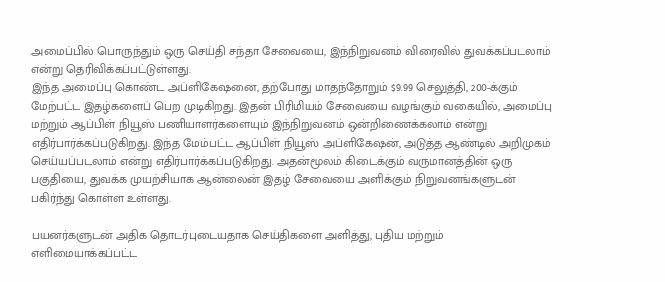அமைப்பில் பொருந்தும் ஒரு செய்தி சந்தா சேவையை, இந்நிறுவனம் விரைவில் துவக்கப்படலாம் என்று தெரிவிக்கப்பட்டுள்ளது.
இந்த அமைப்பு கொண்ட அப்ளிகேஷனை, தற்போது மாதந்தோறும் $9.99 செலுத்தி, 200-க்கும் மேற்பட்ட இதழ்களைப் பெற முடிகிறது. இதன் பிரிமியம் சேவையை வழங்கும் வகையில், அமைப்பு மற்றும் ஆப்பிள் நியூஸ் பணியாளர்களையும் இந்நிறுவனம் ஒன்றிணைக்கலாம் என்று எதிர்பார்க்கப்படுகிறது. இந்த மேம்பட்ட ஆப்பிள் நியூஸ் அப்ளிகேஷன், அடுத்த ஆண்டில் அறிமுகம் செய்யப்படலாம் என்று எதிர்பார்க்கப்படுகிறது. அதன்மூலம் கிடைக்கும் வருமானத்தின் ஒரு பகுதியை, துவக்க முயற்சியாக ஆன்லைன் இதழ் சேவையை அளிக்கும் நிறுவனங்களுடன் பகிர்ந்து கொள்ள உள்ளது.

பயனர்களுடன் அதிக தொடர்புடையதாக செய்திகளை அளித்து, புதிய மற்றும் எளிமையாக்கப்பட்ட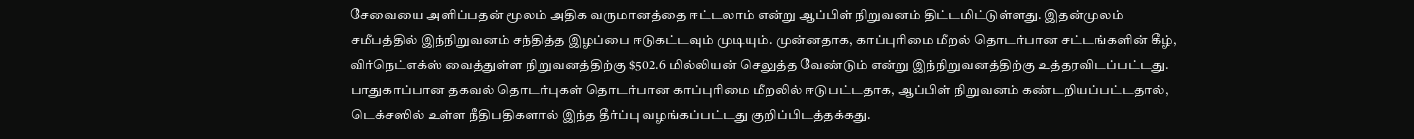சேவையை அளிப்பதன் மூலம் அதிக வருமானத்தை ஈட்டலாம் என்று ஆப்பிள் நிறுவனம் திட்டமிட்டுள்ளது. இதன்முலம் சமீபத்தில் இந்நிறுவனம் சந்தித்த இழப்பை ஈடுகட்டவும் முடியும். முன்னதாக, காப்புரிமை மீறல் தொடர்பான சட்டங்களின் கீழ், விர்நெட்எக்ஸ் வைத்துள்ள நிறுவனத்திற்கு $502.6 மில்லியன் செலுத்த வேண்டும் என்று இந்நிறுவனத்திற்கு உத்தரவிடப்பட்டது. பாதுகாப்பான தகவல் தொடர்புகள் தொடர்பான காப்புரிமை மீறலில் ஈடுபட்டதாக, ஆப்பிள் நிறுவனம் கண்டறியப்பட்டதால், டெக்சஸில் உள்ள நீதிபதிகளால் இந்த தீர்ப்பு வழங்கப்பட்டது குறிப்பிடத்தக்கது.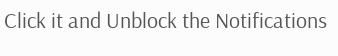Click it and Unblock the Notifications